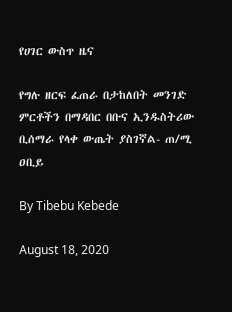የሀገር ውስጥ ዜና

የግሉ ዘርፍ ፈጠራ በታከለበት መንገድ ምርቶችን በማዳበር በቡና ኢንዱስትሪው ቢሰማራ የላቀ ውጤት ያስገኛል- ጠ/ሚ ዐቢይ

By Tibebu Kebede

August 18, 2020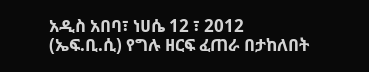አዲስ አበባ፣ ነሀሴ 12 ፣ 2012 (ኤፍ.ቢ.ሲ) የግሉ ዘርፍ ፈጠራ በታከለበት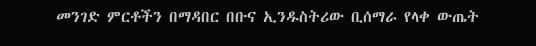መንገድ ምርቶችን በማዳበር በቡና ኢንዱስትሪው ቢሰማራ የላቀ ውጤት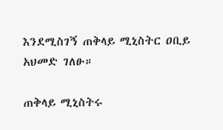እንደሚስገኝ ጠቅላይ ሚኒስትር ዐቢይ አህመድ ገለፁ።

ጠቅላይ ሚኒስትሩ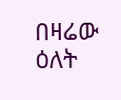በዛሬው ዕለት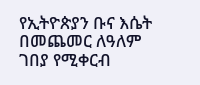የኢትዮጵያን ቡና እሴት በመጨመር ለዓለም ገበያ የሚቀርብ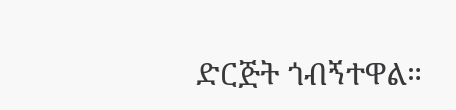ድርጅት ጎብኝተዋል።